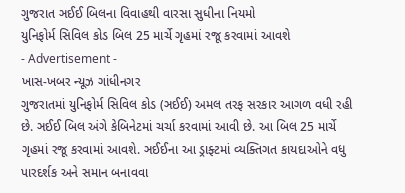ગુજરાત ઞઈઈ બિલના વિવાહથી વારસા સુધીના નિયમો
યુનિફોર્મ સિવિલ કોડ બિલ 25 માર્ચે ગૃહમાં રજૂ કરવામાં આવશે
- Advertisement -
ખાસ-ખબર ન્યૂઝ ગાંધીનગર
ગુજરાતમાં યુનિફોર્મ સિવિલ કોડ (ઞઈઈ) અમલ તરફ સરકાર આગળ વધી રહી છે. ઞઈઈ બિલ અંગે કેબિનેટમાં ચર્ચા કરવામાં આવી છે. આ બિલ 25 માર્ચે ગૃહમાં રજૂ કરવામાં આવશે. ઞઈઈના આ ડ્રાફ્ટમાં વ્યક્તિગત કાયદાઓને વધુ પારદર્શક અને સમાન બનાવવા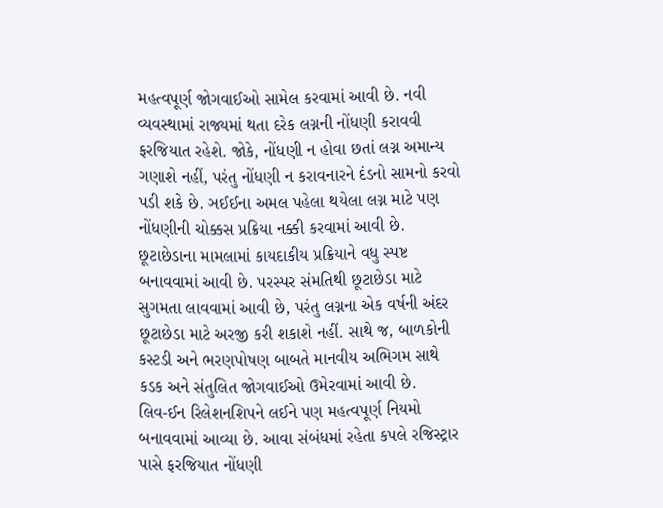મહત્વપૂર્ણ જોગવાઈઓ સામેલ કરવામાં આવી છે. નવી વ્યવસ્થામાં રાજ્યમાં થતા દરેક લગ્નની નોંધણી કરાવવી ફરજિયાત રહેશે. જોકે, નોંધણી ન હોવા છતાં લગ્ન અમાન્ય ગણાશે નહીં, પરંતુ નોંધણી ન કરાવનારને દંડનો સામનો કરવો પડી શકે છે. ઞઈઈના અમલ પહેલા થયેલા લગ્ન માટે પણ નોંધણીની ચોક્કસ પ્રક્રિયા નક્કી કરવામાં આવી છે.
છૂટાછેડાના મામલામાં કાયદાકીય પ્રક્રિયાને વધુ સ્પષ્ટ બનાવવામાં આવી છે. પરસ્પર સંમતિથી છૂટાછેડા માટે સુગમતા લાવવામાં આવી છે, પરંતુ લગ્નના એક વર્ષની અંદર છૂટાછેડા માટે અરજી કરી શકાશે નહીં. સાથે જ, બાળકોની કસ્ટડી અને ભરણપોષણ બાબતે માનવીય અભિગમ સાથે કડક અને સંતુલિત જોગવાઈઓ ઉમેરવામાં આવી છે.
લિવ-ઈન રિલેશનશિપને લઈને પણ મહત્વપૂર્ણ નિયમો બનાવવામાં આવ્યા છે. આવા સંબંધમાં રહેતા કપલે રજિસ્ટ્રાર પાસે ફરજિયાત નોંધણી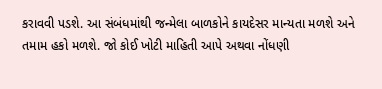કરાવવી પડશે. આ સંબંધમાંથી જન્મેલા બાળકોને કાયદેસર માન્યતા મળશે અને તમામ હકો મળશે. જો કોઈ ખોટી માહિતી આપે અથવા નોંધણી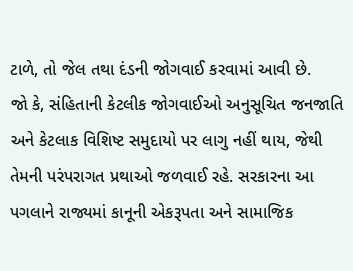ટાળે, તો જેલ તથા દંડની જોગવાઈ કરવામાં આવી છે.
જો કે, સંહિતાની કેટલીક જોગવાઈઓ અનુસૂચિત જનજાતિ અને કેટલાક વિશિષ્ટ સમુદાયો પર લાગુ નહીં થાય, જેથી તેમની પરંપરાગત પ્રથાઓ જળવાઈ રહે. સરકારના આ પગલાને રાજ્યમાં કાનૂની એકરૂપતા અને સામાજિક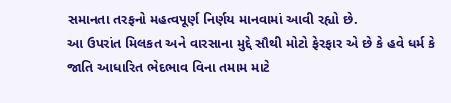સમાનતા તરફનો મહત્વપૂર્ણ નિર્ણય માનવામાં આવી રહ્યો છે.
આ ઉપરાંત મિલકત અને વારસાના મુદ્દે સૌથી મોટો ફેરફાર એ છે કે હવે ધર્મ કે જાતિ આધારિત ભેદભાવ વિના તમામ માટે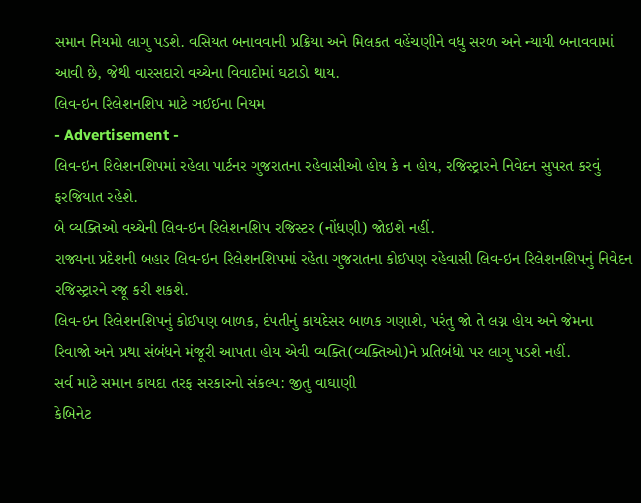સમાન નિયમો લાગુ પડશે. વસિયત બનાવવાની પ્રક્રિયા અને મિલકત વહેંચણીને વધુ સરળ અને ન્યાયી બનાવવામાં આવી છે, જેથી વારસદારો વચ્ચેના વિવાદોમાં ઘટાડો થાય.
લિવ-ઇન રિલેશનશિપ માટે ઞઈઈના નિયમ
- Advertisement -
લિવ-ઇન રિલેશનશિપમાં રહેલા પાર્ટનર ગુજરાતના રહેવાસીઓ હોય કે ન હોય, રજિસ્ટ્રારને નિવેદન સુપરત કરવું ફરજિયાત રહેશે.
બે વ્યક્તિઓ વચ્ચેની લિવ-ઇન રિલેશનશિપ રજિસ્ટર (નોંધણી) જોઇશે નહીં.
રાજ્યના પ્રદેશની બહાર લિવ-ઇન રિલેશનશિપમાં રહેતા ગુજરાતના કોઈપણ રહેવાસી લિવ-ઇન રિલેશનશિપનું નિવેદન રજિસ્ટ્રારને રજૂ કરી શકશે.
લિવ-ઇન રિલેશનશિપનું કોઈપણ બાળક, દંપતીનું કાયદેસર બાળક ગણાશે, પરંતુ જો તે લગ્ન હોય અને જેમના રિવાજો અને પ્રથા સંબંધને મંજૂરી આપતા હોય એવી વ્યક્તિ(વ્યક્તિઓ)ને પ્રતિબંધો પર લાગુ પડશે નહીં.
સર્વ માટે સમાન કાયદા તરફ સરકારનો સંકલ્પ: જીતુ વાઘાણી
કેબિનેટ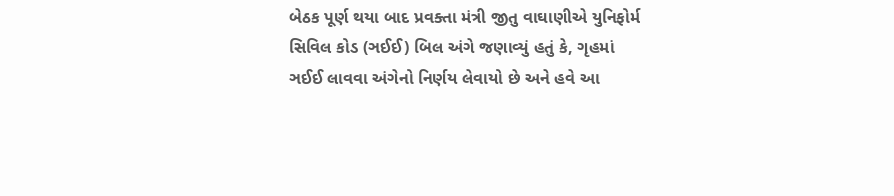બેઠક પૂર્ણ થયા બાદ પ્રવક્તા મંત્રી જીતુ વાઘાણીએ યુનિફોર્મ સિવિલ કોડ (ઞઈઈ) બિલ અંગે જણાવ્યું હતું કે, ગૃહમાં ઞઈઈ લાવવા અંગેનો નિર્ણય લેવાયો છે અને હવે આ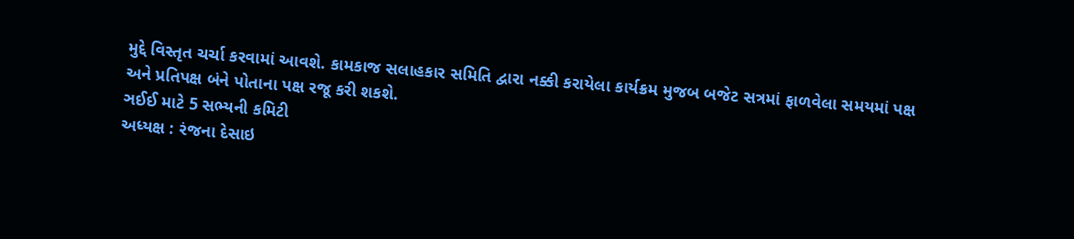મુદ્દે વિસ્તૃત ચર્ચા કરવામાં આવશે. કામકાજ સલાહકાર સમિતિ દ્વારા નક્કી કરાયેલા કાર્યક્રમ મુજબ બજેટ સત્રમાં ફાળવેલા સમયમાં પક્ષ અને પ્રતિપક્ષ બંને પોતાના પક્ષ રજૂ કરી શકશે.
ઞઈઈ માટે 5 સભ્યની કમિટી
અધ્યક્ષ : રંજના દેસાઇ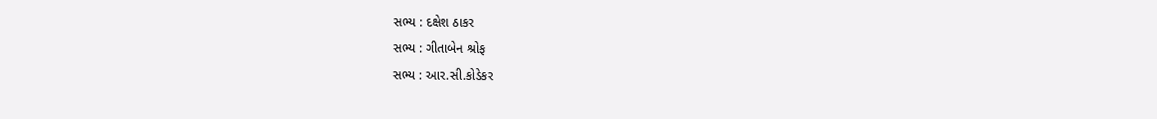સભ્ય : દક્ષેશ ઠાકર
સભ્ય : ગીતાબેન શ્રોફ
સભ્ય : આર.સી.કોડેકર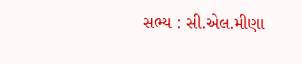સભ્ય : સી.એલ.મીણા